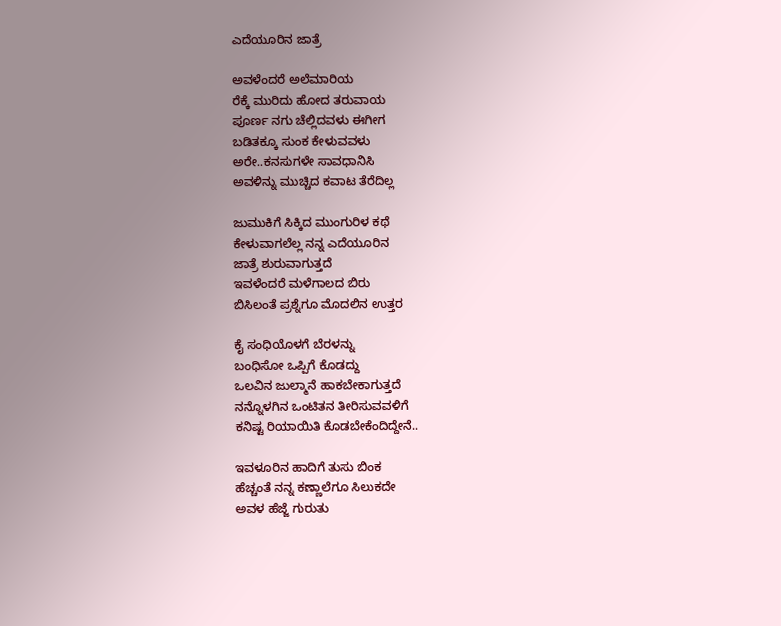ಎದೆಯೂರಿನ ಜಾತ್ರೆ

ಅವಳೆಂದರೆ ಅಲೆಮಾರಿಯ
ರೆಕ್ಕೆ ಮುರಿದು ಹೋದ ತರುವಾಯ
ಪೂರ್ಣ ನಗು ಚೆಲ್ಲಿದವಳು ಈಗೀಗ
ಬಡಿತಕ್ಕೂ ಸುಂಕ ಕೇಳುವವಳು
ಅರೇ..ಕನಸುಗಳೇ ಸಾವಧಾನಿಸಿ
ಅವಳಿನ್ನು ಮುಚ್ಚಿದ ಕವಾಟ ತೆರೆದಿಲ್ಲ

ಜುಮುಕಿಗೆ ಸಿಕ್ಕಿದ ಮುಂಗುರಿಳ ಕಥೆ
ಕೇಳುವಾಗಲೆಲ್ಲ ನನ್ನ ಎದೆಯೂರಿನ
ಜಾತ್ರೆ ಶುರುವಾಗುತ್ತದೆ
ಇವಳೆಂದರೆ ಮಳೆಗಾಲದ ಬಿರು
ಬಿಸಿಲಂತೆ ಪ್ರಶ್ನೆಗೂ ಮೊದಲಿನ ಉತ್ತರ

ಕೈ ಸಂಧಿಯೊಳಗೆ ಬೆರಳನ್ನು
ಬಂಧಿಸೋ ಒಪ್ಪಿಗೆ ಕೊಡದ್ದು
ಒಲವಿನ ಜುಲ್ಮಾನೆ ಹಾಕಬೇಕಾಗುತ್ತದೆ
ನನ್ನೊಳಗಿನ ಒಂಟಿತನ ತೀರಿಸುವವಳಿಗೆ
ಕನಿಷ್ಟ ರಿಯಾಯಿತಿ ಕೊಡಬೇಕೆಂದಿದ್ದೇನೆ..

ಇವಳೂರಿನ ಹಾದಿಗೆ ತುಸು ಬಿಂಕ
ಹೆಚ್ಚಂತೆ ನನ್ನ ಕಣ್ಣಾಲೆಗೂ ಸಿಲುಕದೇ
ಅವಳ ಹೆಜ್ಜೆ ಗುರುತು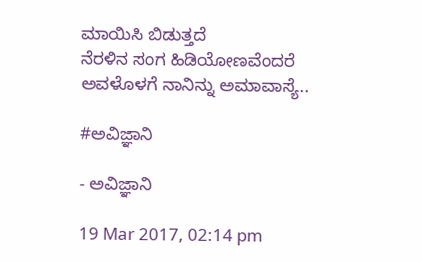ಮಾಯಿಸಿ ಬಿಡುತ್ತದೆ
ನೆರಳಿನ ಸಂಗ ಹಿಡಿಯೋಣವೆಂದರೆ
ಅವಳೊಳಗೆ ನಾನಿನ್ನು ಅಮಾವಾಸ್ಯೆ..

#ಅವಿಜ್ಞಾನಿ

- ಅವಿಜ್ಞಾನಿ

19 Mar 2017, 02:14 pm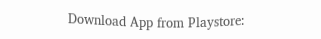Download App from Playstore: